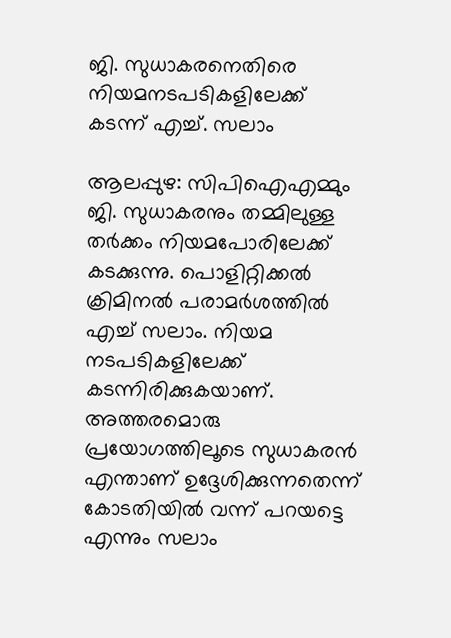ജി. സുധാകരനെതിരെ നിയമനടപടികളിലേക്ക് കടന്ന് എച്ച്. സലാം

ആലപ്പുഴ: സിപിഐഎമ്മും ജി. സുധാകരനും തമ്മിലുള്ള തര്‍ക്കം നിയമപോരിലേക്ക് കടക്കുന്നു. പൊളിറ്റിക്കല്‍ ക്രിമിനല്‍ പരാമര്‍ശത്തില്‍ എച്ച് സലാം. നിയമ നടപടികളിലേക്ക് കടന്നിരിക്കുകയാണ്. അത്തരമൊരു പ്രയോഗത്തിലൂടെ സുധാകരന്‍ എന്താണ് ഉദ്ദേശിക്കുന്നതെന്ന് കോടതിയില്‍ വന്ന് പറയട്ടെ എന്നും സലാം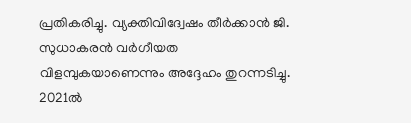പ്രതികരിച്ചു. വ്യക്തിവിദ്വേഷം തീര്‍ക്കാന്‍ ജി. സുധാകരന്‍ വര്‍ഗീയത വിളമ്പുകയാണെന്നും അദ്ദേഹം തുറന്നടിച്ചു. 2021ല്‍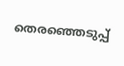തെരഞ്ഞെടുപ്പ്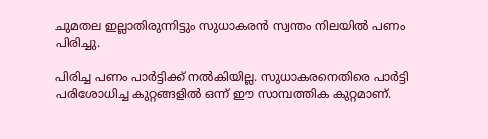ചുമതല ഇല്ലാതിരുന്നിട്ടും സുധാകരന്‍ സ്വന്തം നിലയില്‍ പണം പിരിച്ചു.

പിരിച്ച പണം പാര്‍ട്ടിക്ക് നല്‍കിയില്ല. സുധാകരനെതിരെ പാര്‍ട്ടി പരിശോധിച്ച കുറ്റങ്ങളില്‍ ഒന്ന് ഈ സാമ്പത്തിക കുറ്റമാണ്.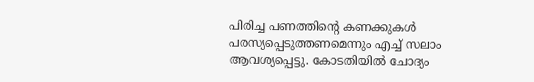പിരിച്ച പണത്തിന്റെ കണക്കുകള്‍ പരസ്യപ്പെടുത്തണമെന്നും എച്ച് സലാം ആവശ്യപ്പെട്ടു. കോടതിയില്‍ ചോദ്യം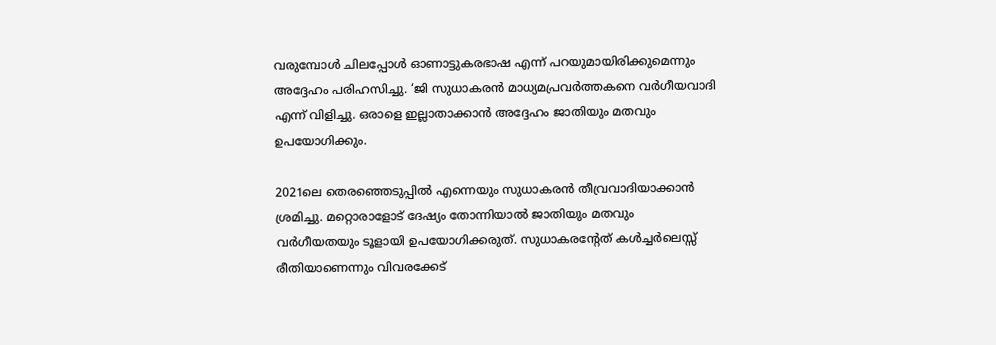വരുമ്പോള്‍ ചിലപ്പോള്‍ ഓണാട്ടുകരഭാഷ എന്ന് പറയുമായിരിക്കുമെന്നും അദ്ദേഹം പരിഹസിച്ചു. ‘ജി സുധാകരന്‍ മാധ്യമപ്രവര്‍ത്തകനെ വര്‍ഗീയവാദി എന്ന് വിളിച്ചു. ഒരാളെ ഇല്ലാതാക്കാന്‍ അദ്ദേഹം ജാതിയും മതവും ഉപയോഗിക്കും.

2021ലെ തെരഞ്ഞെടുപ്പില്‍ എന്നെയും സുധാകരന്‍ തീവ്രവാദിയാക്കാന്‍ ശ്രമിച്ചു. മറ്റൊരാളോട് ദേഷ്യം തോന്നിയാല്‍ ജാതിയും മതവും വര്‍ഗീയതയും ടൂളായി ഉപയോഗിക്കരുത്. സുധാകരന്റേത് കള്‍ച്ചര്‍ലെസ്സ് രീതിയാണെന്നും വിവരക്കേട്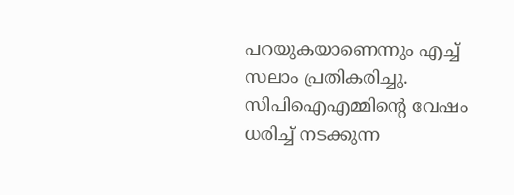പറയുകയാണെന്നും എച്ച് സലാം പ്രതികരിച്ചു. സിപിഐഎമ്മിന്റെ വേഷം ധരിച്ച് നടക്കുന്ന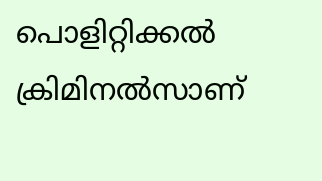പൊളിറ്റിക്കല്‍ ക്രിമിനല്‍സാണ്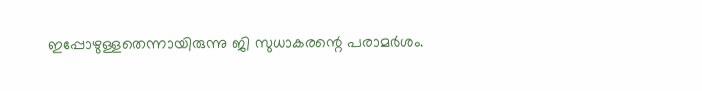ഇപ്പോഴുള്ളതെന്നായിരുന്നു ജി സുധാകരന്റെ പരാമര്‍ശം.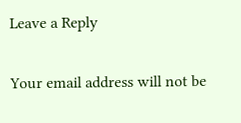Leave a Reply

Your email address will not be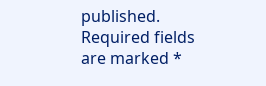published. Required fields are marked *